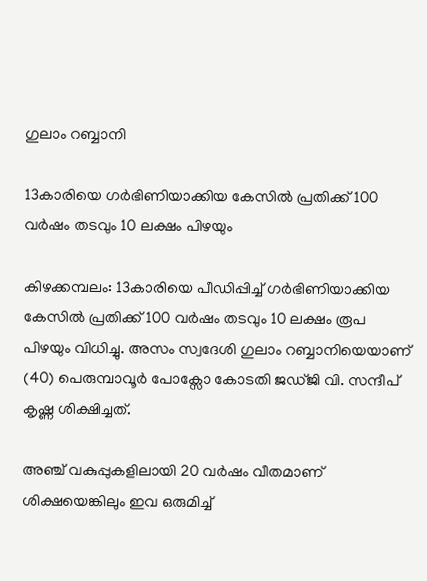ഗുലാം റബ്ബാനി

13കാരിയെ ഗർഭിണിയാക്കിയ കേസിൽ പ്രതിക്ക് 100 വർഷം തടവും 10 ലക്ഷം പിഴയും

കിഴക്കമ്പലം: 13കാരിയെ പീഡിപ്പിച്ച് ഗർഭിണിയാക്കിയ കേസിൽ പ്രതിക്ക് 100 വർഷം തടവും 10 ലക്ഷം രൂപ പിഴയും വിധിച്ചു. അസം സ്വദേശി ഗുലാം റബ്ബാനിയെയാണ് (40) പെരുമ്പാവൂർ പോക്സോ കോടതി ജഡ്ജി വി. സന്ദീപ് കൃഷ്ണ ശിക്ഷിച്ചത്.

അഞ്ച് വകുപ്പുകളിലായി 20 വർഷം വീതമാണ് ശിക്ഷയെങ്കിലും ഇവ ഒരുമിച്ച്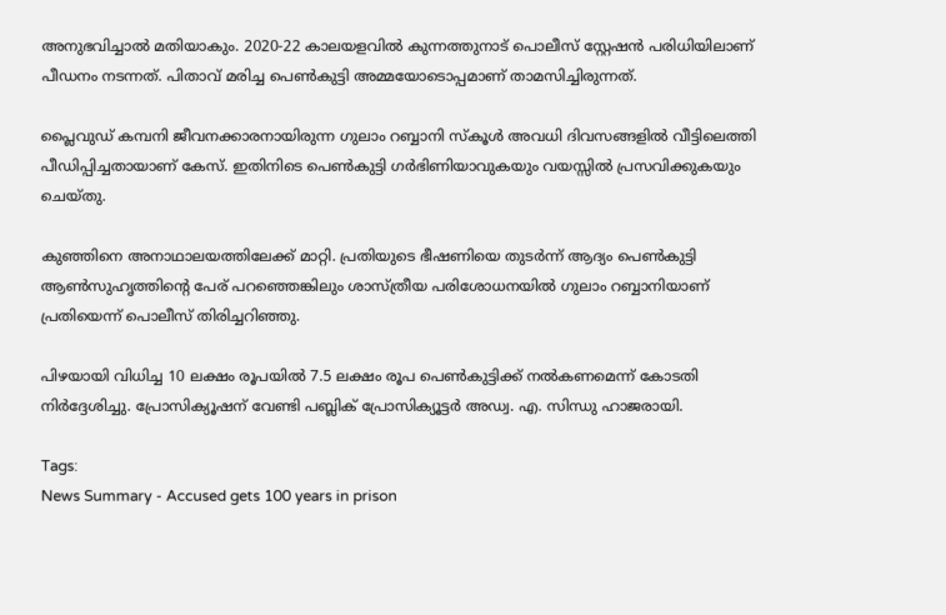അനുഭവിച്ചാൽ മതിയാകും. 2020-22 കാലയളവിൽ കുന്നത്തുനാട് പൊലീസ് സ്റ്റേഷൻ പരിധിയിലാണ് പീഡനം നടന്നത്. പിതാവ് മരിച്ച പെൺകുട്ടി അമ്മയോടൊപ്പമാണ് താമസിച്ചിരുന്നത്.

പ്ലൈവുഡ് കമ്പനി ജീവനക്കാരനായിരുന്ന ഗുലാം റബ്ബാനി സ്കൂൾ അവധി ദിവസങ്ങളിൽ വീട്ടിലെത്തി പീഡിപ്പിച്ചതായാണ് കേസ്. ഇതിനിടെ പെൺകുട്ടി ഗർഭിണിയാവുകയും വയസ്സിൽ പ്രസവിക്കുകയും ചെയ്തു.

കുഞ്ഞിനെ അനാഥാലയത്തിലേക്ക് മാറ്റി. പ്രതിയുടെ ഭീഷണിയെ തുടർന്ന് ആദ്യം പെൺകുട്ടി ആൺസുഹൃത്തിന്റെ പേര് പറഞ്ഞെങ്കിലും ശാസ്ത്രീയ പരിശോധനയിൽ ഗുലാം റബ്ബാനിയാണ് പ്രതിയെന്ന് പൊലീസ് തിരിച്ചറിഞ്ഞു.

പിഴയായി വിധിച്ച 10 ലക്ഷം രൂപയിൽ 7.5 ലക്ഷം രൂപ പെൺകുട്ടിക്ക് നൽകണമെന്ന് കോടതി നിർദ്ദേശിച്ചു. പ്രോസിക്യൂഷന് വേണ്ടി പബ്ലിക് പ്രോസിക്യൂട്ടർ അഡ്വ. എ. സിന്ധു ഹാജരായി.

Tags:
News Summary - Accused gets 100 years in prison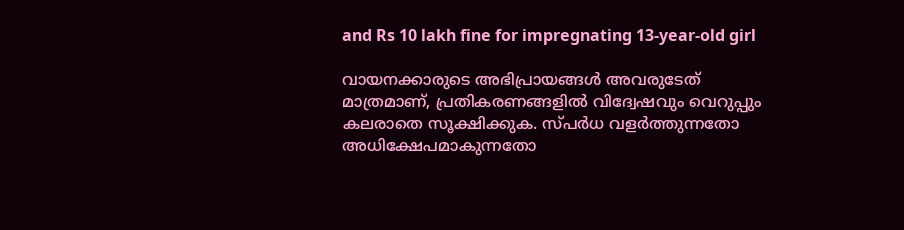and Rs 10 lakh fine for impregnating 13-year-old girl

വായനക്കാരുടെ അഭിപ്രായങ്ങള്‍ അവരുടേത് മാത്രമാണ്, പ്രതികരണങ്ങളിൽ വിദ്വേഷവും വെറുപ്പും കലരാതെ സൂക്ഷിക്കുക. സ്പർധ വളർത്തുന്നതോ അധിക്ഷേപമാകുന്നതോ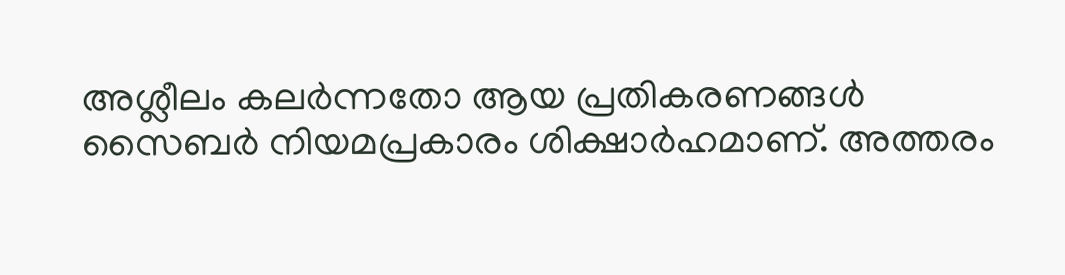അശ്ലീലം കലർന്നതോ ആയ പ്രതികരണങ്ങൾ സൈബർ നിയമപ്രകാരം ശിക്ഷാർഹമാണ്. അത്തരം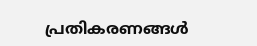പ്രതികരണങ്ങൾ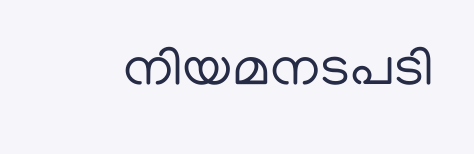നിയമനടപടി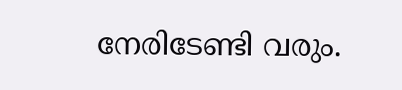നേരിടേണ്ടി വരും.